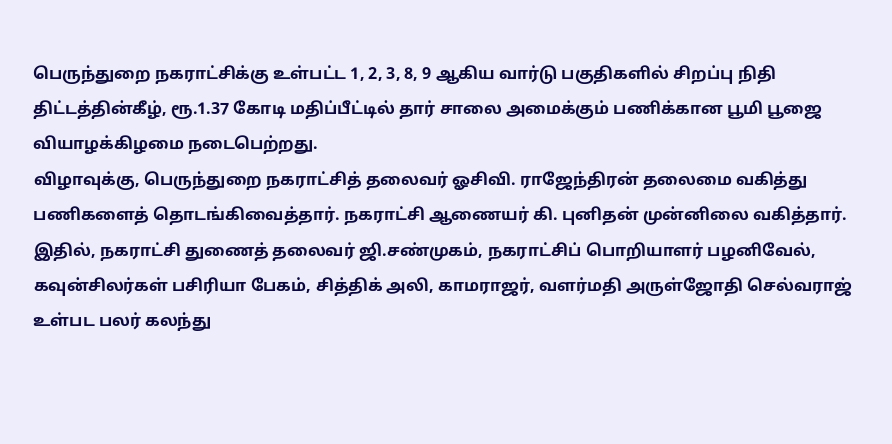பெருந்துறை நகராட்சிக்கு உள்பட்ட 1, 2, 3, 8, 9 ஆகிய வார்டு பகுதிகளில் சிறப்பு நிதி திட்டத்தின்கீழ், ரூ.1.37 கோடி மதிப்பீட்டில் தார் சாலை அமைக்கும் பணிக்கான பூமி பூஜை வியாழக்கிழமை நடைபெற்றது.
விழாவுக்கு, பெருந்துறை நகராட்சித் தலைவர் ஓசிவி. ராஜேந்திரன் தலைமை வகித்து பணிகளைத் தொடங்கிவைத்தார். நகராட்சி ஆணையர் கி. புனிதன் முன்னிலை வகித்தார்.
இதில், நகராட்சி துணைத் தலைவர் ஜி.சண்முகம், நகராட்சிப் பொறியாளர் பழனிவேல், கவுன்சிலர்கள் பசிரியா பேகம், சித்திக் அலி, காமராஜர், வளர்மதி அருள்ஜோதி செல்வராஜ் உள்பட பலர் கலந்து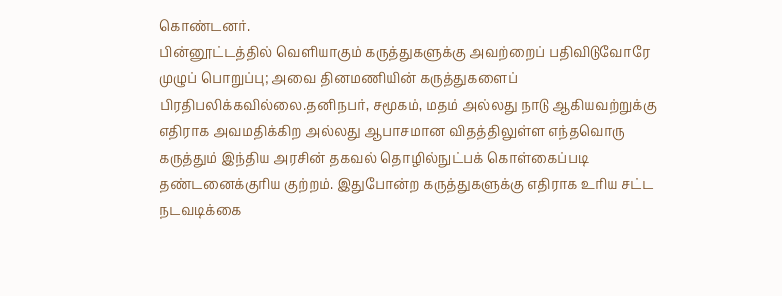கொண்டனர்.
பின்னூட்டத்தில் வெளியாகும் கருத்துகளுக்கு அவற்றைப் பதிவிடுவோரே முழுப் பொறுப்பு; அவை தினமணியின் கருத்துகளைப் பிரதிபலிக்கவில்லை.தனிநபர், சமூகம், மதம் அல்லது நாடு ஆகியவற்றுக்கு எதிராக அவமதிக்கிற அல்லது ஆபாசமான விதத்திலுள்ள எந்தவொரு கருத்தும் இந்திய அரசின் தகவல் தொழில்நுட்பக் கொள்கைப்படி தண்டனைக்குரிய குற்றம். இதுபோன்ற கருத்துகளுக்கு எதிராக உரிய சட்ட நடவடிக்கை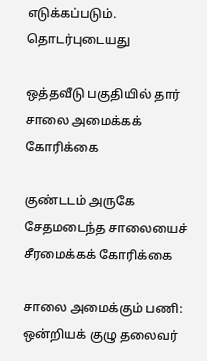எடுக்கப்படும்.
தொடர்புடையது

ஒத்தவீடு பகுதியில் தார் சாலை அமைக்கக் கோரிக்கை

குண்டடம் அருகே சேதமடைந்த சாலையைச் சீரமைக்கக் கோரிக்கை

சாலை அமைக்கும் பணி: ஒன்றியக் குழு தலைவர்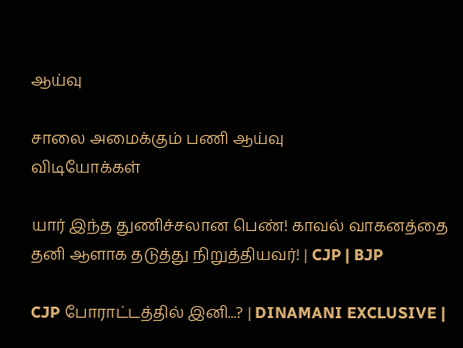ஆய்வு

சாலை அமைக்கும் பணி ஆய்வு
விடியோக்கள்

யார் இந்த துணிச்சலான பெண்! காவல் வாகனத்தை தனி ஆளாக தடுத்து நிறுத்தியவர்! | CJP | BJP

CJP போராட்டத்தில் இனி...? | DINAMANI EXCLUSIVE |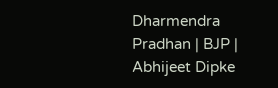Dharmendra Pradhan | BJP | Abhijeet Dipke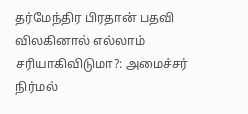தர்மேந்திர பிரதான் பதவி விலகினால் எல்லாம் சரியாகிவிடுமா?: அமைச்சர் நிர்மல்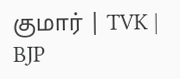குமார் | TVK | BJP